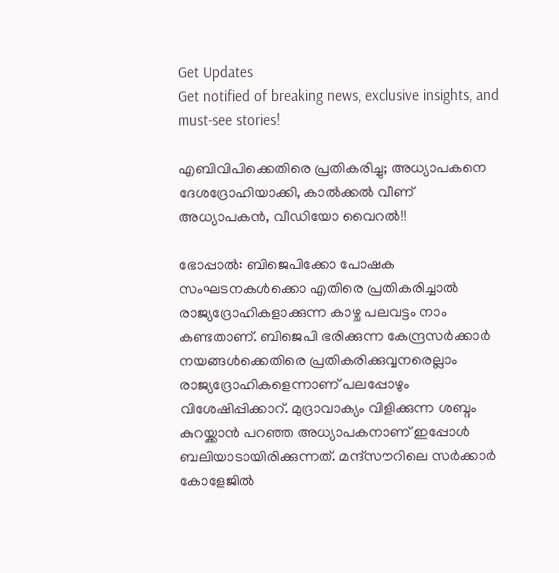Get Updates
Get notified of breaking news, exclusive insights, and must-see stories!

എബിവിപിക്കെതിരെ പ്രതികരിച്ചു; അധ്യാപകനെ ദേശദ്രോഹിയാക്കി, കാൽക്കൽ വീണ് അധ്യാപകൻ, വീഡിയോ വൈറൽ!!

ഭോപ്പാൽ: ബിജെപിക്കോ പോഷക സംഘടനകൾക്കൊ എതിരെ പ്രതികരിച്ചാൽ രാജ്യദ്രോഹികളാക്കുന്ന കാഴ്ച പലവട്ടം നാം കണ്ടതാണ്. ബിജെപി ഭരിക്കുന്ന കേന്ദ്രസർക്കാർ നയങ്ങൾക്കെതിരെ പ്രതികരിക്കുവ്വനരെല്ലാം രാജ്യദ്രോഹികളെന്നാണ് പലപ്പോഴും വിശേഷിപ്പിക്കാറ്. മുദ്രാവാക്യം വിളിക്കുന്ന ശബ്ദം കുറയ്ക്കാൻ പറഞ്ഞ അധ്യാപകനാണ് ഇപ്പോൾ ബലിയാടായിരിക്കുന്നത്. മന്ദ്‌സൗറിലെ സര്‍ക്കാര്‍ കോളേജില്‍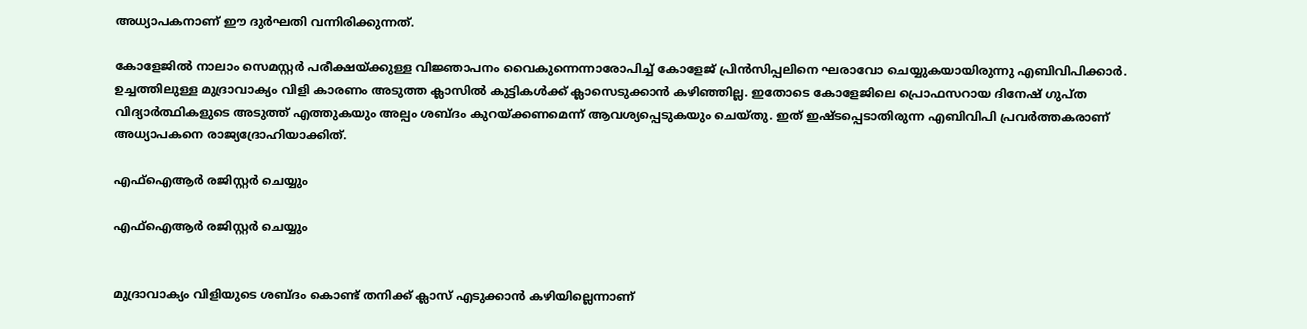അധ്യാപകനാണ് ഈ ദുർഘതി വന്നിരിക്കുന്നത്.

കോളേജില്‍ നാലാം സെമസ്റ്റര്‍ പരീക്ഷയ്ക്കുള്ള വിജ്ഞാപനം വൈകുന്നെന്നാരോപിച്ച് കോളേജ് പ്രിന്‍സിപ്പലിനെ ഘരാവോ ചെയ്യുകയായിരുന്നു എബിവിപിക്കാര്‍. ഉച്ചത്തിലുള്ള മുദ്രാവാക്യം വിളി കാരണം അടുത്ത ക്ലാസിൽ കുട്ടികൾക്ക് ക്ലാസെടുക്കാൻ കഴിഞ്ഞില്ല. ഇതോടെ കോളേജിലെ പ്രൊഫസറായ ദിനേഷ് ഗുപ്ത വിദ്യാര്‍ത്ഥികളുടെ അടുത്ത് എത്തുകയും അല്പം ശബ്ദം കുറയ്ക്കണമെന്ന് ആവശ്യപ്പെടുകയും ചെയ്തു. ഇത് ഇഷ്ടപ്പെടാതിരുന്ന എബിവിപി പ്രവർത്തകരാണ് അധ്യാപകനെ രാജ്യദ്രോഹിയാക്കിത്.

എഫ്ഐആർ രജിസ്റ്റർ ചെയ്യും

എഫ്ഐആർ രജിസ്റ്റർ ചെയ്യും


മുദ്രാവാക്യം വിളിയുടെ ശബ്ദം കൊണ്ട് തനിക്ക് ക്ലാസ് എടുക്കാന്‍ കഴിയില്ലെന്നാണ്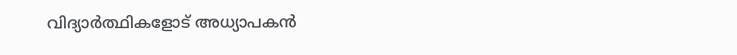വിദ്യാര്‍ത്ഥികളോട് അധ്യാപകൻ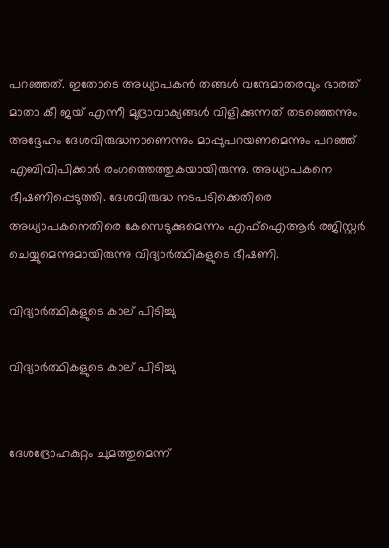പറഞ്ഞത്. ഇതോടെ അധ്യാപകന്‍ തങ്ങള്‍ വന്ദേമാതരവും ഭാരത് മാതാ കീ ജയ് എന്നീ മുദ്രാവാക്യങ്ങള്‍ വിളിക്കുന്നത് തടഞ്ഞെന്നും അദ്ദേഹം ദേശവിരുദ്ധനാണെന്നും മാപ്പുപറയണമെന്നും പറഞ്ഞ് എബിവിപിക്കാര്‍ രംഗത്തെത്തുകയായിരുന്നു. അധ്യാപകനെ ഭീഷണിപ്പെടുത്തി. ദേശവിരുദ്ധ നടപടിക്കെതിരെ അധ്യാപകനെതിരെ കേസെടുക്കുമെന്നം എഫ്ഐആർ രജിസ്റ്റർ ചെയ്യുമെന്നുമായിരുന്നു വിദ്യാർത്ഥികളുടെ ഭീഷണി.

വിദ്യാർത്ഥികളുടെ കാല് പിടിച്ചു

വിദ്യാർത്ഥികളുടെ കാല് പിടിച്ചു


ദേശദ്രോഹകുറ്റം ചുമത്തുമെന്ന്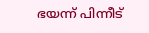ഭയന്ന് പിന്നീട്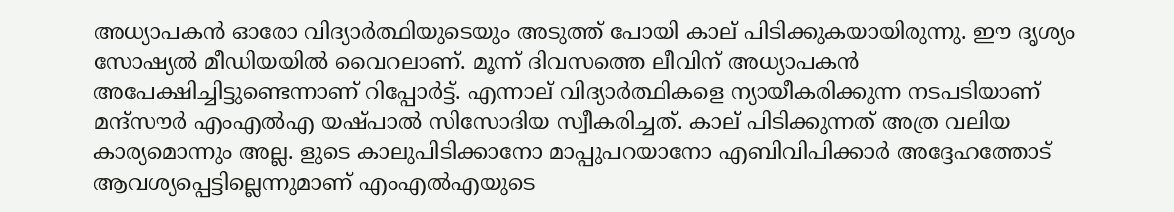അധ്യാപകൻ ഓരോ വിദ്യാർത്ഥിയുടെയും അടുത്ത് പോയി കാല് പിടിക്കുകയായിരുന്നു. ഈ ദൃശ്യം സോഷ്യൽ മീഡിയയിൽ വൈറലാണ്. മൂന്ന് ദിവസത്തെ ലീവിന് അധ്യാപകൻ അപേക്ഷിച്ചിട്ടുണ്ടെന്നാണ് റിപ്പോർട്ട്. എന്നാല്‌ വിദ്യാർത്ഥികളെ ന്യായീകരിക്കുന്ന നടപടിയാണ് മന്ദ്‌സൗര്‍ എംഎല്‍എ യഷ്പാല്‍ സിസോദിയ സ്വീകരിച്ചത്. കാല് പിടിക്കുന്നത് അത്ര വലിയ കാര്യമൊന്നും അല്ല. ളുടെ കാലുപിടിക്കാനോ മാപ്പുപറയാനോ എബിവിപിക്കാര്‍ അദ്ദേഹത്തോട് ആവശ്യപ്പെട്ടില്ലെന്നുമാണ് എംഎല്‍എയുടെ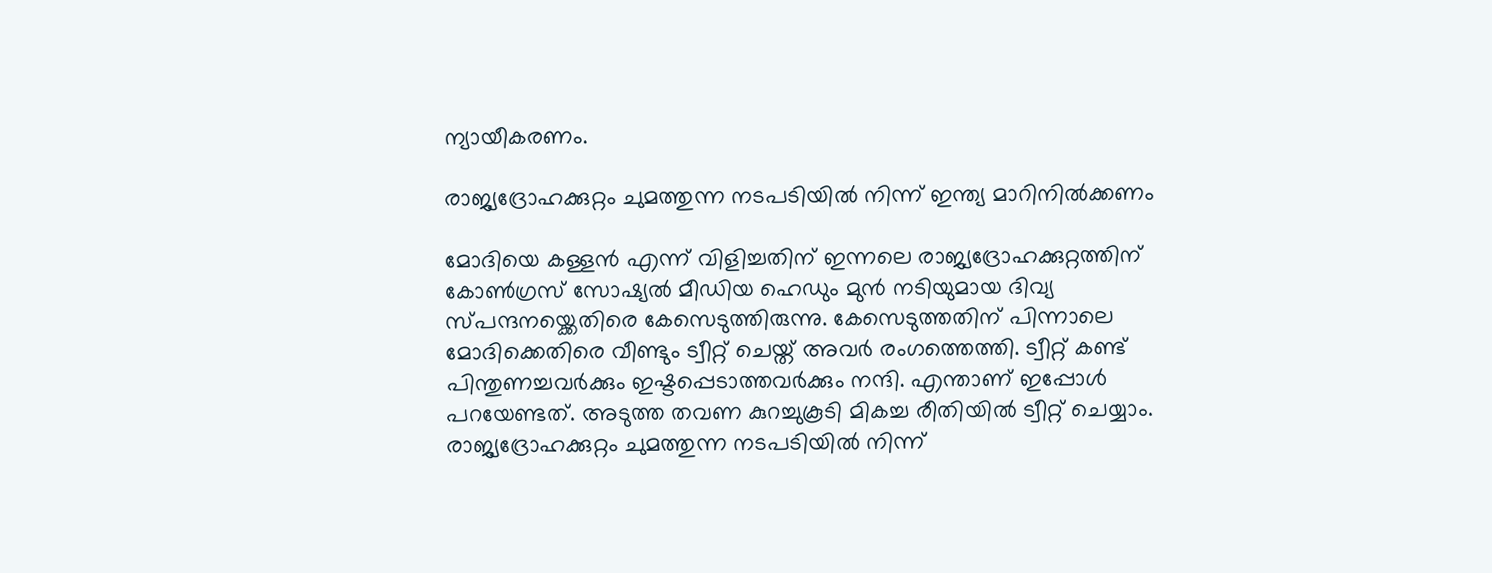ന്യായീകരണം.

രാജ്യദ്രോഹക്കുറ്റം ചുമത്തുന്ന നടപടിയില്‍ നിന്ന് ഇന്ത്യ മാറിനില്‍ക്കണം

മോദിയെ കള്ളന്‍ എന്ന് വിളിച്ചതിന് ഇന്നലെ രാജ്യദ്രോഹക്കുറ്റത്തിന് കോണ്‍ഗ്രസ് സോഷ്യല്‍ മീഡിയ ഹെഡും മുന്‍ നടിയുമായ ദിവ്യ സ്പന്ദനയ്ക്കെതിരെ കേസെടുത്തിരുന്നു. കേസെടുത്തതിന് പിന്നാലെ മോദിക്കെതിരെ വീണ്ടും ട്വീറ്റ് ചെയ്ത് അവർ രംഗത്തെത്തി. ട്വീറ്റ് കണ്ട് പിന്തുണച്ചവര്‍ക്കും ഇഷ്ടപ്പെടാത്തവര്‍ക്കും നന്ദി. എന്താണ് ഇപ്പോള്‍ പറയേണ്ടത്. അടുത്ത തവണ കുറച്ചുകൂടി മികച്ച രീതിയില്‍ ട്വീറ്റ് ചെയ്യാം. രാജ്യദ്രോഹക്കുറ്റം ചുമത്തുന്ന നടപടിയില്‍ നിന്ന്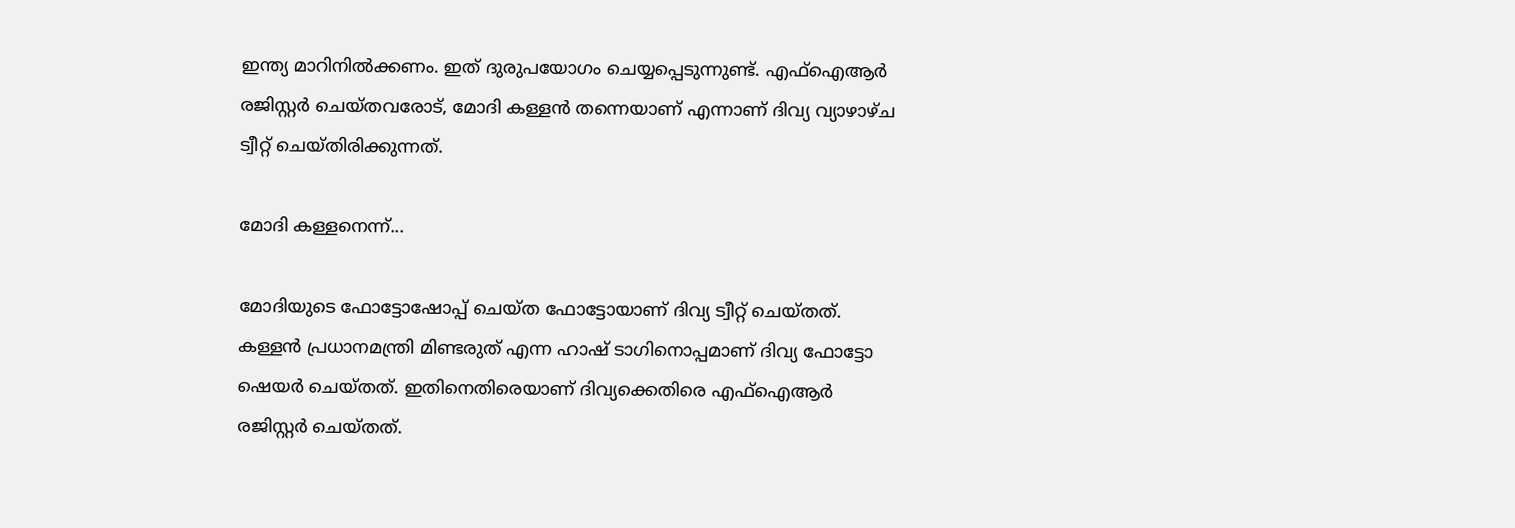ഇന്ത്യ മാറിനില്‍ക്കണം. ഇത് ദുരുപയോഗം ചെയ്യപ്പെടുന്നുണ്ട്. എഫ്‌ഐആര്‍ രജിസ്റ്റര്‍ ചെയ്തവരോട്, മോദി കള്ളന്‍ തന്നെയാണ് എന്നാണ് ദിവ്യ വ്യാഴാഴ്ച ട്വീറ്റ് ചെയ്തിരിക്കുന്നത്.

മോദി കള്ളനെന്ന്...

മോദിയുടെ ഫോട്ടോഷോപ്പ് ചെയ്ത ഫോട്ടോയാണ് ദിവ്യ ട്വീറ്റ് ചെയ്തത്. കള്ളന്‍ പ്രധാനമന്ത്രി മിണ്ടരുത് എന്ന ഹാഷ് ടാഗിനൊപ്പമാണ് ദിവ്യ ഫോട്ടോ ഷെയര്‍ ചെയ്തത്. ഇതിനെതിരെയാണ് ദിവ്യക്കെതിരെ എഫ്ഐആർ രജിസ്റ്റർ ചെയ്തത്.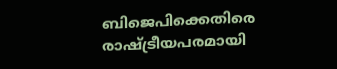ബിജെപിക്കെതിരെ രാഷ്‌ട്രീയപരമായി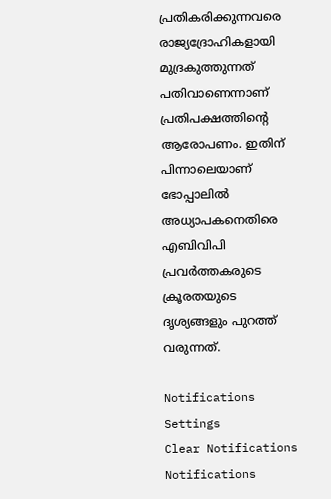പ്രതികരിക്കുന്നവരെ രാജ്യദ്രോഹികളായി മുദ്രകുത്തുന്നത് പതിവാണെന്നാണ് പ്രതിപക്ഷത്തിന്റെ ആരോപണം. ഇതിന് പിന്നാലെയാണ് ഭോപ്പാലിൽ അധ്യാപകനെതിരെ എബിവിപി പ്രവർത്തകരുടെ ക്രൂരതയുടെ ദൃശ്യങ്ങളും പുറത്ത് വരുന്നത്.

Notifications
Settings
Clear Notifications
Notifications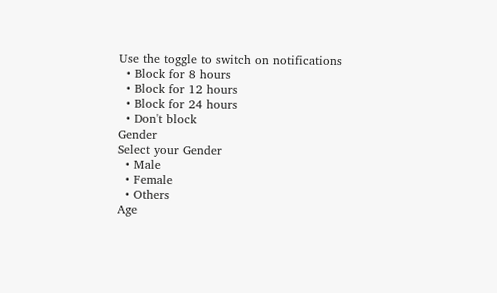Use the toggle to switch on notifications
  • Block for 8 hours
  • Block for 12 hours
  • Block for 24 hours
  • Don't block
Gender
Select your Gender
  • Male
  • Female
  • Others
Age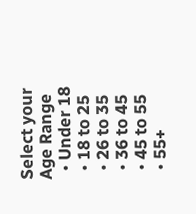Select your Age Range
  • Under 18
  • 18 to 25
  • 26 to 35
  • 36 to 45
  • 45 to 55
  • 55+